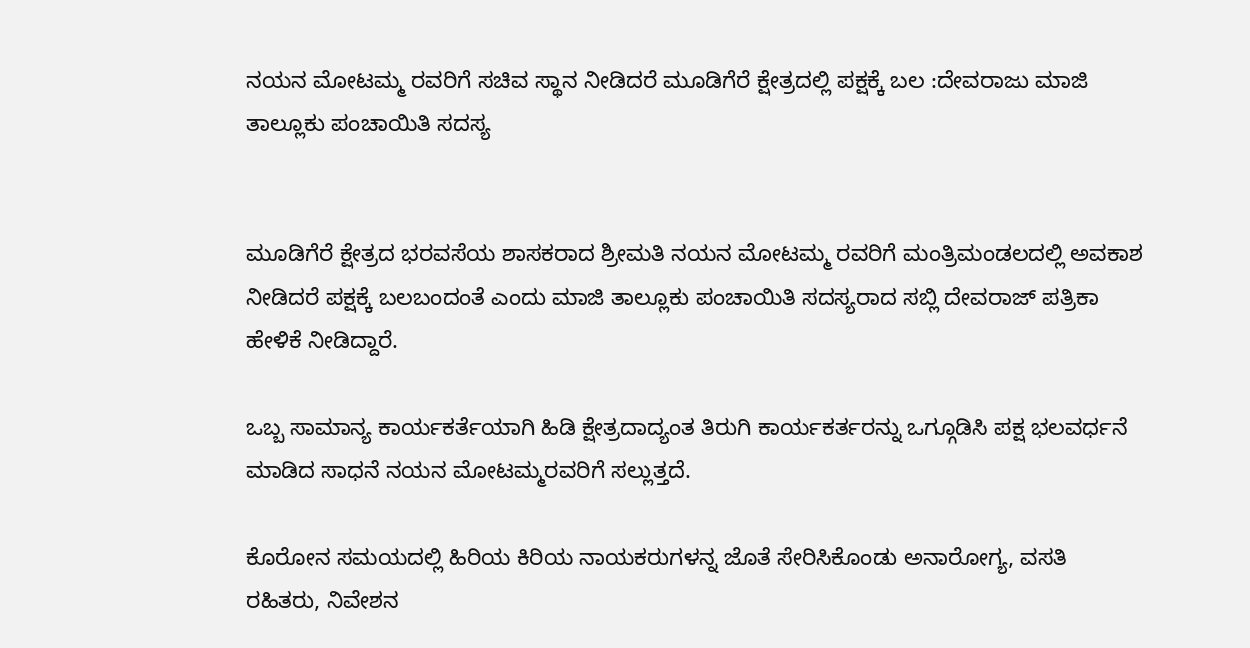ನಯನ ಮೋಟಮ್ಮ ರವರಿಗೆ ಸಚಿವ ಸ್ಥಾನ ನೀಡಿದರೆ ಮೂಡಿಗೆರೆ ಕ್ಷೇತ್ರದಲ್ಲಿ ಪಕ್ಷಕ್ಕೆ ಬಲ :ದೇವರಾಜು ಮಾಜಿ ತಾಲ್ಲೂಕು ಪಂಚಾಯಿತಿ ಸದಸ್ಯ


ಮೂಡಿಗೆರೆ ಕ್ಷೇತ್ರದ ಭರವಸೆಯ ಶಾಸಕರಾದ ಶ್ರೀಮತಿ ನಯನ ಮೋಟಮ್ಮ ರವರಿಗೆ ಮಂತ್ರಿಮಂಡಲದಲ್ಲಿ ಅವಕಾಶ ನೀಡಿದರೆ ಪಕ್ಷಕ್ಕೆ ಬಲಬಂದಂತೆ ಎಂದು ಮಾಜಿ ತಾಲ್ಲೂಕು ಪಂಚಾಯಿತಿ ಸದಸ್ಯರಾದ ಸಬ್ಲಿ ದೇವರಾಜ್ ಪತ್ರಿಕಾ ಹೇಳಿಕೆ ನೀಡಿದ್ದಾರೆ.

ಒಬ್ಬ ಸಾಮಾನ್ಯ ಕಾರ್ಯಕರ್ತೆಯಾಗಿ ಹಿಡಿ ಕ್ಷೇತ್ರದಾದ್ಯಂತ ತಿರುಗಿ ಕಾರ್ಯಕರ್ತರನ್ನು ಒಗ್ಗೂಡಿಸಿ ಪಕ್ಷ ಭಲವರ್ಧನೆ ಮಾಡಿದ ಸಾಧನೆ ನಯನ ಮೋಟಮ್ಮರವರಿಗೆ ಸಲ್ಲುತ್ತದೆ.

ಕೊರೋನ ಸಮಯದಲ್ಲಿ ಹಿರಿಯ ಕಿರಿಯ ನಾಯಕರುಗಳನ್ನ ಜೊತೆ ಸೇರಿಸಿಕೊಂಡು ಅನಾರೋಗ್ಯ, ವಸತಿ ರಹಿತರು, ನಿವೇಶನ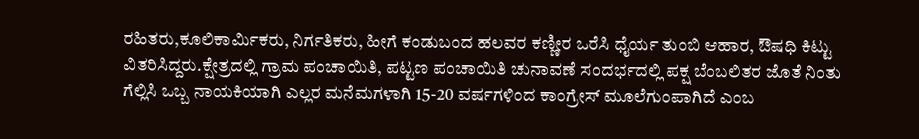ರಹಿತರು,ಕೂಲಿಕಾರ್ಮಿಕರು, ನಿರ್ಗತಿಕರು, ಹೀಗೆ ಕಂಡುಬಂದ ಹಲವರ ಕಣ್ಣೀರ ಒರೆಸಿ ಧೈರ್ಯ ತುಂಬಿ ಆಹಾರ, ಔಷಧಿ ಕಿಟ್ಟು ವಿತರಿಸಿದ್ದರು.ಕ್ಷೇತ್ರದಲ್ಲಿ ಗ್ರಾಮ ಪಂಚಾಯಿತಿ, ಪಟ್ಟಣ ಪಂಚಾಯಿತಿ ಚುನಾವಣೆ ಸಂದರ್ಭದಲ್ಲಿ ಪಕ್ಷ ಬೆಂಬಲಿತರ ಜೊತೆ ನಿಂತು ಗೆಲ್ಲಿಸಿ ಒಬ್ಬ ನಾಯಕಿಯಾಗಿ ಎಲ್ಲರ ಮನೆಮಗಳಾಗಿ 15-20 ವರ್ಷಗಳಿಂದ ಕಾಂಗ್ರೇಸ್ ಮೂಲೆಗುಂಪಾಗಿದೆ ಎಂಬ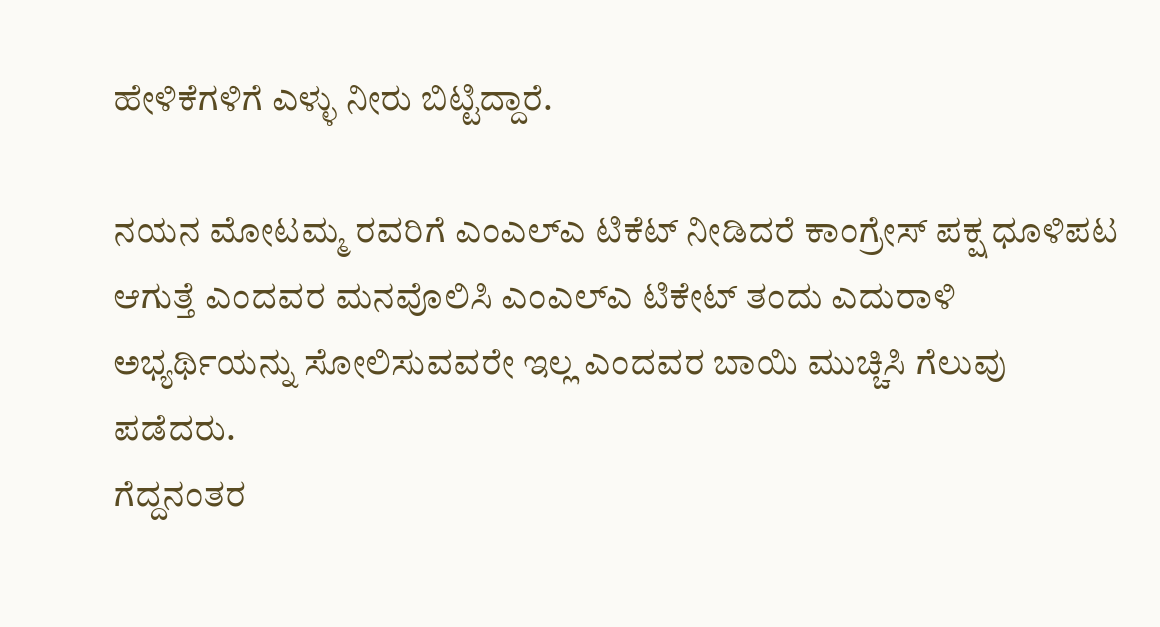ಹೇಳಿಕೆಗಳಿಗೆ ಎಳ್ಳು ನೀರು ಬಿಟ್ಟಿದ್ದಾರೆ.

ನಯನ ಮೋಟಮ್ಮ ರವರಿಗೆ ಎಂಎಲ್ಎ ಟಿಕೆಟ್ ನೀಡಿದರೆ ಕಾಂಗ್ರೇಸ್ ಪಕ್ಷ ಧೂಳಿಪಟ ಆಗುತ್ತೆ ಎಂದವರ ಮನವೊಲಿಸಿ ಎಂಎಲ್ಎ ಟಿಕೇಟ್ ತಂದು ಎದುರಾಳಿ ಅಭ್ಯರ್ಥಿಯನ್ನು ಸೋಲಿಸುವವರೇ ಇಲ್ಲ ಎಂದವರ ಬಾಯಿ ಮುಚ್ಚಿಸಿ ಗೆಲುವು ಪಡೆದರು.
ಗೆದ್ದನಂತರ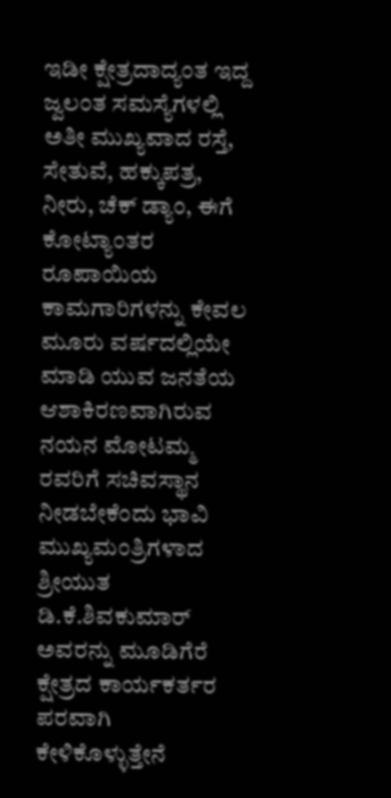ಇಡೀ ಕ್ಷೇತ್ರದಾದ್ಯಂತ ಇದ್ದ ಜ್ವಲಂತ ಸಮಸ್ಯೆಗಳಲ್ಲಿ ಅತೀ ಮುಖ್ಯವಾದ ರಸ್ತೆ, ಸೇತುವೆ, ಹಕ್ಕುಪತ್ರ, ನೀರು, ಚೆಕ್ ಡ್ಯಾಂ, ಈಗೆ ಕೋಟ್ಯಾಂತರ ರೂಪಾಯಿಯ ಕಾಮಗಾರಿಗಳನ್ನು ಕೇವಲ ಮೂರು ವರ್ಷದಲ್ಲಿಯೇ ಮಾಡಿ ಯುವ ಜನತೆಯ ಆಶಾಕಿರಣವಾಗಿರುವ ನಯನ ಮೋಟಮ್ಮ ರವರಿಗೆ ಸಚಿವಸ್ಥಾನ ನೀಡಬೇಕೆಂದು ಭಾವಿ ಮುಖ್ಯಮಂತ್ರಿಗಳಾದ ಶ್ರೀಯುತ ಡಿ.ಕೆ.ಶಿವಕುಮಾರ್ ಅವರನ್ನು ಮೂಡಿಗೆರೆ ಕ್ಷೇತ್ರದ ಕಾರ್ಯಕರ್ತರ ಪರವಾಗಿ ಕೇಳಿಕೊಳ್ಳುತ್ತೇನೆ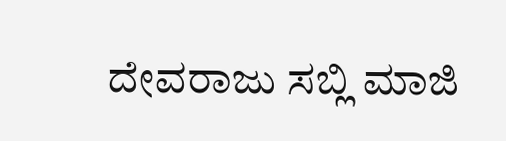ದೇವರಾಜು ಸಬ್ಲಿ ಮಾಜಿ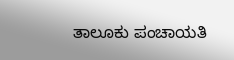ತಾಲೂಕು ಪಂಚಾಯತಿ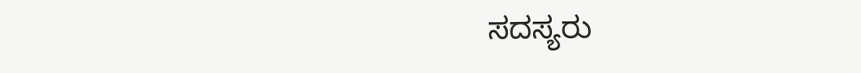ಸದಸ್ಯರು